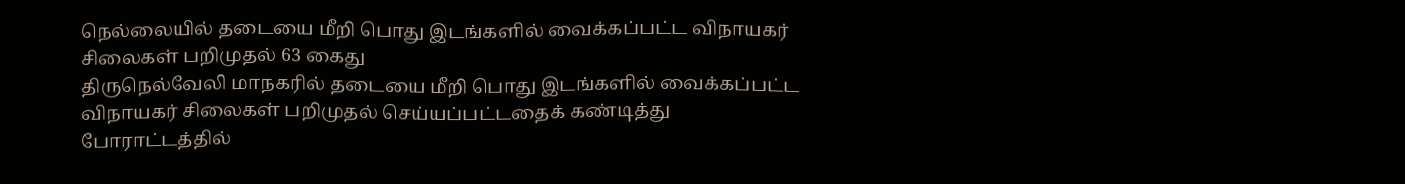நெல்லையில் தடையை மீறி பொது இடங்களில் வைக்கப்பட்ட விநாயகர் சிலைகள் பறிமுதல் 63 கைது
திருநெல்வேலி மாநகரில் தடையை மீறி பொது இடங்களில் வைக்கப்பட்ட விநாயகர் சிலைகள் பறிமுதல் செய்யப்பட்டதைக் கண்டித்து போராட்டத்தில்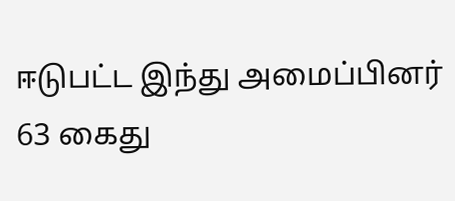ஈடுபட்ட இந்து அமைப்பினர் 63 கைது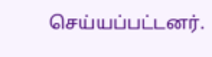செய்யப்பட்டனர்.